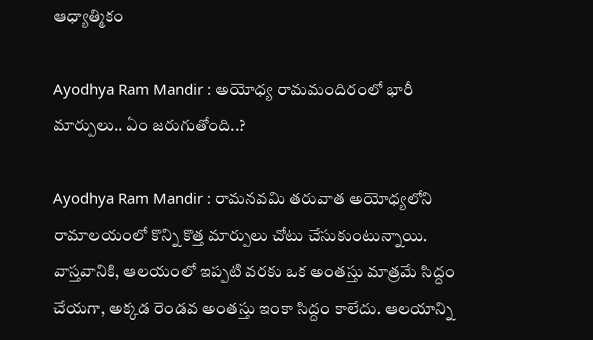ఆధ్యాత్మికం

Ayodhya Ram Mandir : అయోధ్య రామ‌మందిరంలో భారీ మార్పులు.. ఏం జ‌రుగుతోంది..?

Ayodhya Ram Mandir : రామ‌న‌వ‌మి త‌రువాత అయోధ్య‌లోని రామాలయంలో కొన్ని కొత్త మార్పులు చోటు చేసుకుంటున్నాయి. వాస్త‌వానికి, ఆల‌యంలో ఇప్ప‌టి వ‌ర‌కు ఒక అంత‌స్తు మాత్ర‌మే సిద్దం చేయ‌గా, అక్క‌డ రెండవ అంత‌స్తు ఇంకా సిద్దం కాలేదు. ఆల‌యాన్ని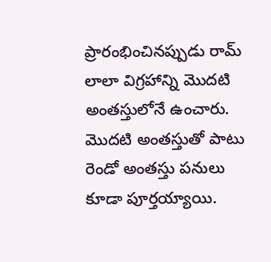ప్రారంభించిన‌ప్పుడు రామ్ లాలా విగ్ర‌హాన్ని మొద‌టి అంత‌స్తులోనే ఉంచారు. మొద‌టి అంతస్తుతో పాటు రెండో అంత‌స్తు ప‌నులు కూడా పూర్త‌య్యాయి.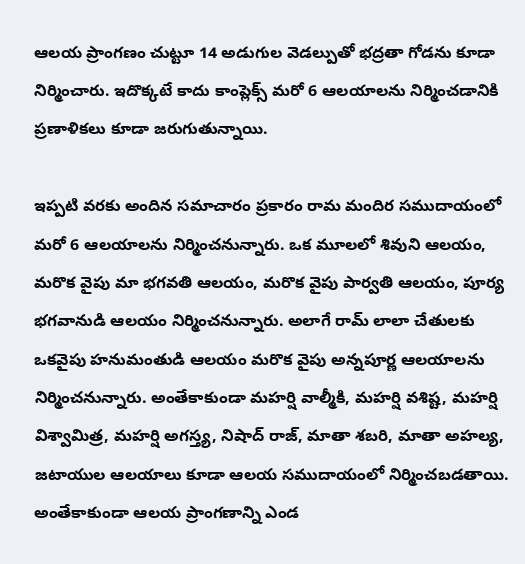ఆల‌య ప్రాంగ‌ణం చుట్టూ 14 అడుగుల వెడ‌ల్పుతో భ‌ద్ర‌తా గోడ‌ను కూడా నిర్మించారు. ఇదొక్క‌టే కాదు కాంప్లెక్స్ మ‌రో 6 ఆల‌యాల‌ను నిర్మించ‌డానికి ప్ర‌ణాళిక‌లు కూడా జ‌రుగుతున్నాయి.

ఇప్ప‌టి వ‌ర‌కు అందిన స‌మాచారం ప్ర‌కారం రామ మందిర స‌ముదాయంలో మ‌రో 6 ఆల‌యాల‌ను నిర్మించ‌నున్నారు. ఒక మూల‌లో శివుని ఆల‌యం, మ‌రొక వైపు మా భ‌గ‌వ‌తి ఆల‌యం, మ‌రొక వైపు పార్వ‌తి ఆల‌యం, పూర్య భ‌గ‌వానుడి ఆల‌యం నిర్మించ‌నున్నారు. అలాగే రామ్ లాలా చేతుల‌కు ఒక‌వైపు హ‌నుమంతుడి ఆల‌యం మ‌రొక వైపు అన్న‌పూర్ణ ఆల‌యాల‌ను నిర్మించ‌నున్నారు. అంతేకాకుండా మ‌హ‌ర్షి వాల్మీకి, మ‌హ‌ర్షి వ‌శిష్ట‌, మ‌హ‌ర్షి విశ్వామిత్ర‌, మ‌హ‌ర్షి అగ‌స్త్య‌, నిషాద్ రాజ్, మాతా శ‌బ‌రి, మాతా అహ‌ల్య‌, జ‌టాయుల ఆలయాలు కూడా ఆల‌య స‌ముదాయంలో నిర్మించ‌బ‌డ‌తాయి. అంతేకాకుండా ఆల‌య ప్రాంగ‌ణాన్ని ఎండ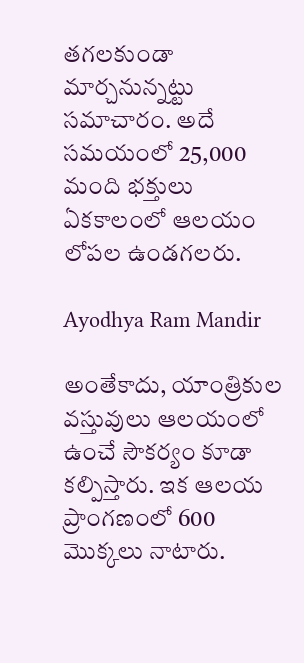త‌గ‌ల‌కుండా మార్చ‌నున్న‌ట్టు స‌మాచారం. అదే స‌మ‌యంలో 25,000 మంది భ‌క్తులు ఏక‌కాలంలో ఆల‌యం లోప‌ల ఉండ‌గ‌ల‌రు.

Ayodhya Ram Mandir

అంతేకాదు, యాంత్రికుల వ‌స్తువులు ఆల‌యంలో ఉంచే సౌక‌ర్యం కూడా క‌ల్పిస్తారు. ఇక ఆల‌య ప్రాంగ‌ణంలో 600 మొక్క‌లు నాటారు.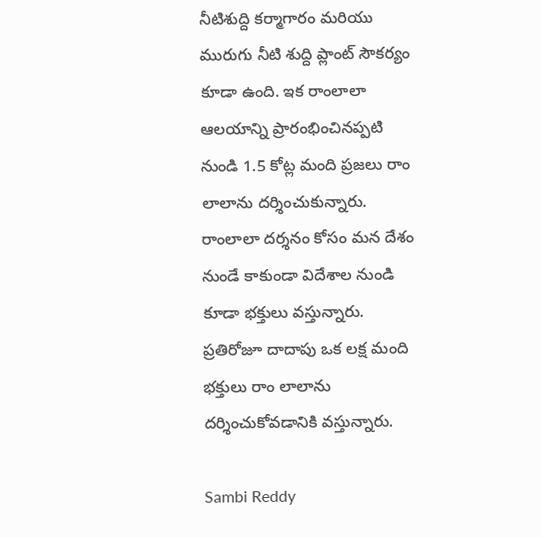నీటిశుద్ది క‌ర్మాగారం మ‌రియు మురుగు నీటి శుద్ది ప్లాంట్ సౌక‌ర్యం కూడా ఉంది. ఇక రాంలాలా ఆల‌యాన్ని ప్రారంభించిన‌ప్ప‌టి నుండి 1.5 కోట్ల మంది ప్ర‌జ‌లు రాం లాలాను ద‌ర్శించుకున్నారు. రాంలాలా ద‌ర్శనం కోసం మ‌న దేశం నుండే కాకుండా విదేశాల నుండి కూడా భ‌క్తులు వ‌స్తున్నారు. ప్ర‌తిరోజూ దాదాపు ఒక ల‌క్ష మంది భ‌క్తులు రాం లాలాను ద‌ర్శించుకోవ‌డానికి వ‌స్తున్నారు.

Sambi Reddy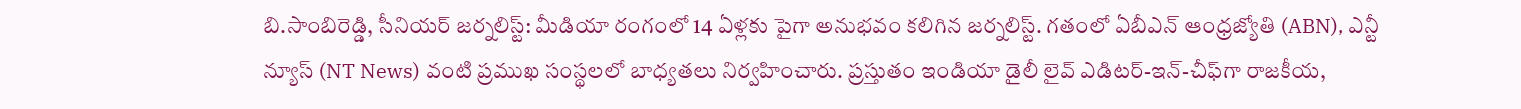బి.సాంబిరెడ్డి, సీనియర్ జర్నలిస్ట్: మీడియా రంగంలో 14 ఏళ్లకు పైగా అనుభవం కలిగిన జర్నలిస్ట్. గతంలో ఏబీఎన్ ఆంధ్ర‌జ్యోతి (ABN), ఎన్టీ న్యూస్ (NT News) వంటి ప్రముఖ సంస్థలలో బాధ్యతలు నిర్వహించారు. ప్రస్తుతం ఇండియా డైలీ లైవ్ ఎడిటర్-ఇన్-చీఫ్‌గా రాజకీయ,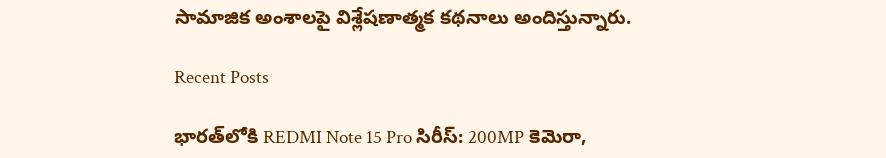సామాజిక అంశాలపై విశ్లేషణాత్మక కథనాలు అందిస్తున్నారు.

Recent Posts

భారత్‌లోకి REDMI Note 15 Pro సిరీస్: 200MP కెమెరా,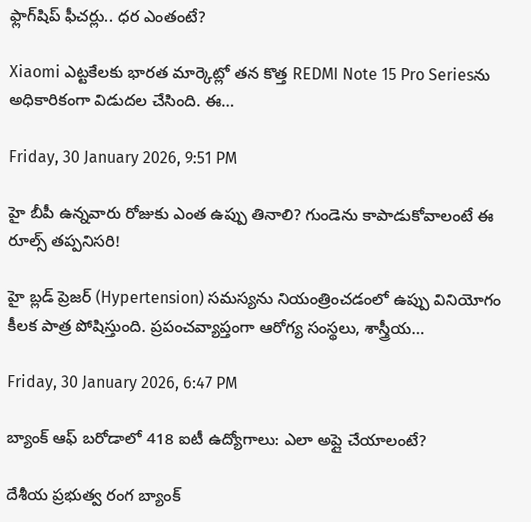ఫ్లాగ్‌షిప్ ఫీచర్లు.. ధర ఎంతంటే?

Xiaomi ఎట్టకేలకు భారత మార్కెట్లో తన కొత్త REDMI Note 15 Pro Seriesను అధికారికంగా విడుదల చేసింది. ఈ…

Friday, 30 January 2026, 9:51 PM

హై బీపీ ఉన్నవారు రోజుకు ఎంత ఉప్పు తినాలి? గుండెను కాపాడుకోవాలంటే ఈ రూల్స్ తప్పనిసరి!

హై బ్లడ్ ప్రెజర్ (Hypertension) సమస్యను నియంత్రించడంలో ఉప్పు వినియోగం కీలక పాత్ర పోషిస్తుంది. ప్రపంచవ్యాప్తంగా ఆరోగ్య సంస్థలు, శాస్త్రీయ…

Friday, 30 January 2026, 6:47 PM

బ్యాంక్ ఆఫ్ బరోడాలో 418 ఐటీ ఉద్యోగాలు: ఎలా అప్లై చేయాలంటే?

దేశీయ ప్రభుత్వ రంగ బ్యాంక్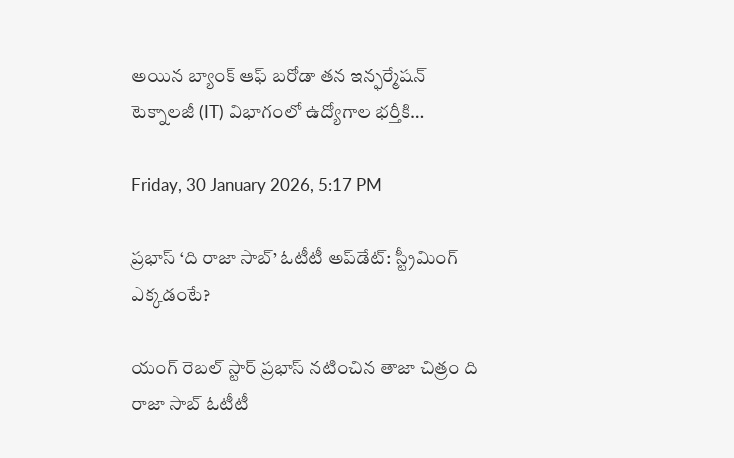అయిన బ్యాంక్ ఆఫ్ బరోడా తన ఇన్ఫర్మేషన్ టెక్నాలజీ (IT) విభాగంలో ఉద్యోగాల భర్తీకి…

Friday, 30 January 2026, 5:17 PM

ప్రభాస్ ‘ది రాజా సాబ్’ ఓటీటీ అప్‌డేట్: స్ట్రీమింగ్ ఎక్కడంటే?

యంగ్ రెబల్ స్టార్ ప్రభాస్ నటించిన తాజా చిత్రం ది రాజా సాబ్ ఓటీటీ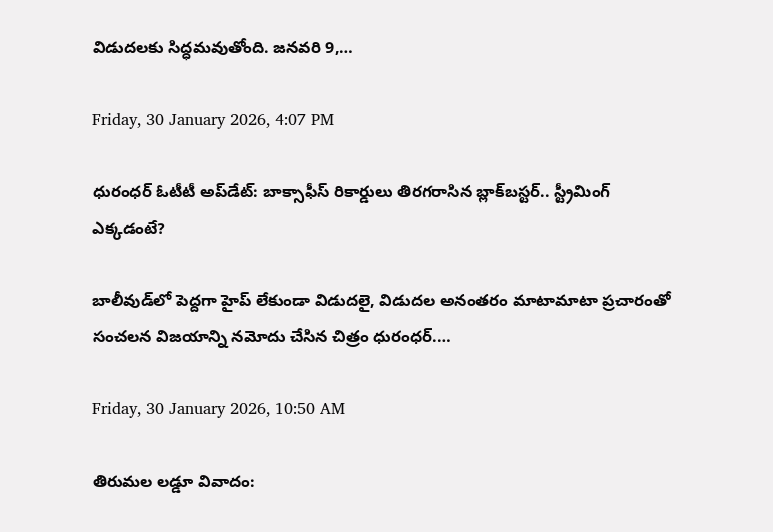విడుదలకు సిద్ధమవుతోంది. జనవరి 9,…

Friday, 30 January 2026, 4:07 PM

ధురంధర్ ఓటీటీ అప్‌డేట్: బాక్సాఫీస్ రికార్డులు తిరగరాసిన బ్లాక్‌బస్టర్.. స్ట్రీమింగ్ ఎక్కడంటే?

బాలీవుడ్‌లో పెద్దగా హైప్ లేకుండా విడుదలై, విడుదల అనంతరం మాటామాటా ప్రచారంతో సంచలన విజయాన్ని నమోదు చేసిన చిత్రం ధురంధర్.…

Friday, 30 January 2026, 10:50 AM

తిరుమల లడ్డూ వివాదం: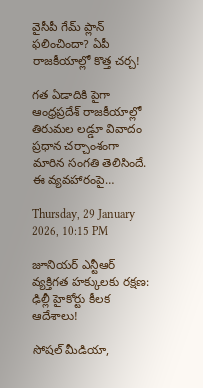వైసీపీ గేమ్ ప్లాన్ ఫలించిందా? ఏపీ రాజకీయాల్లో కొత్త చర్చ!

గత ఏడాదికి పైగా ఆంధ్రప్రదేశ్ రాజకీయాల్లో తిరుమల లడ్డూ వివాదం ప్రధాన చర్చాంశంగా మారిన సంగతి తెలిసిందే. ఈ వ్యవహారంపై…

Thursday, 29 January 2026, 10:15 PM

జూనియర్ ఎన్టీఆర్ వ్యక్తిగత హక్కులకు రక్షణ: ఢిల్లీ హైకోర్టు కీలక ఆదేశాలు!

సోషల్ మీడియా,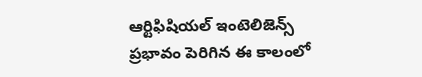ఆర్టిఫిషియల్ ఇంటెలిజెన్స్ ప్రభావం పెరిగిన ఈ కాలంలో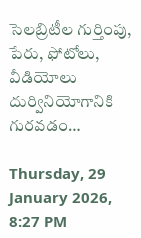సెలబ్రిటీల గుర్తింపు, పేరు, ఫోటోలు, వీడియోలు దుర్వినియోగానికి గురవడం…

Thursday, 29 January 2026, 8:27 PM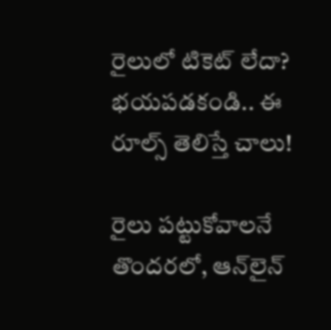రైలులో టికెట్ లేదా? భయపడకండి.. ఈ రూల్స్ తెలిస్తే చాలు!

రైలు పట్టుకోవాలనే తొందరలో, ఆన్‌లైన్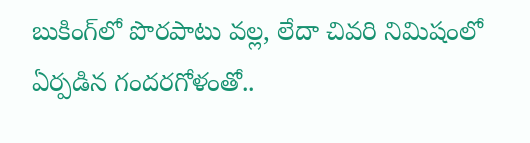బుకింగ్‌లో పొరపాటు వల్ల, లేదా చివరి నిమిషంలో ఏర్పడిన గందరగోళంతో..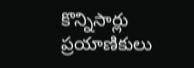కొన్నిసార్లు ప్రయాణికులు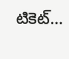టికెట్…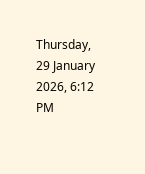Thursday, 29 January 2026, 6:12 PM